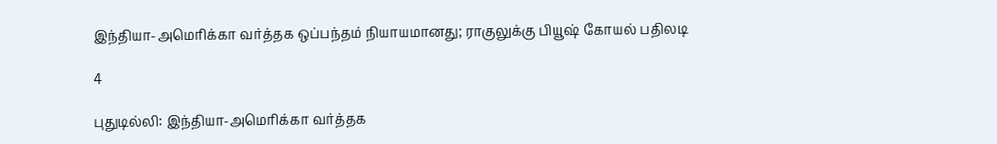இந்தியா-அமெரிக்கா வர்த்தக ஒப்பந்தம் நியாயமானது; ராகுலுக்கு பியூஷ் கோயல் பதிலடி

4

புதுடில்லி: இந்தியா-அமெரிக்கா வர்த்தக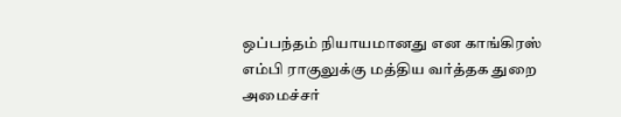ஒப்பந்தம் நியாயமானது என காங்கிரஸ் எம்பி ராகுலுக்கு மத்திய வர்த்தக துறை அமைச்சர்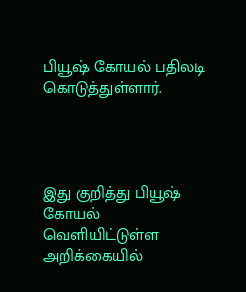பியூஷ் கோயல் பதிலடி கொடுத்துள்ளார்.




இது குறித்து பியூஷ் கோயல் வெளியிட்டுள்ள அறிக்கையில்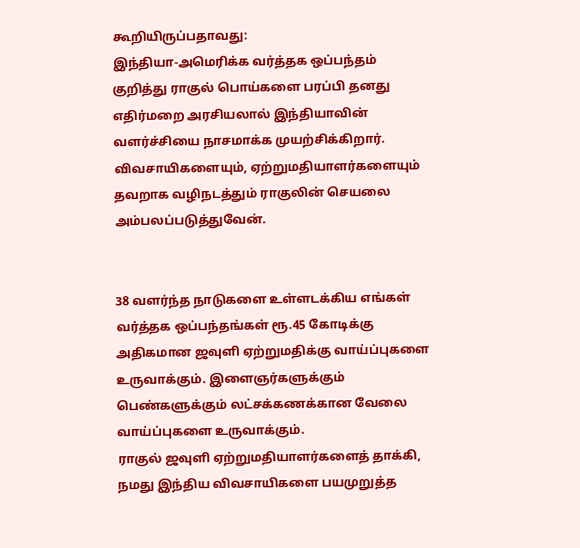கூறியிருப்பதாவது:
இந்தியா-அமெரிக்க வர்த்தக ஒப்பந்தம் குறித்து ராகுல் பொய்களை பரப்பி தனது எதிர்மறை அரசியலால் இந்தியாவின் வளர்ச்சியை நாசமாக்க முயற்சிக்கிறார்.
விவசாயிகளையும், ஏற்றுமதியாளர்களையும் தவறாக வழிநடத்தும் ராகுலின் செயலை அம்பலப்படுத்துவேன்.


38 வளர்ந்த நாடுகளை உள்ளடக்கிய எங்கள் வர்த்தக ஒப்பந்தங்கள் ரூ.45 கோடிக்கு அதிகமான ஜவுளி ஏற்றுமதிக்கு வாய்ப்புகளை உருவாக்கும். இளைஞர்களுக்கும் பெண்களுக்கும் லட்சக்கணக்கான வேலை வாய்ப்புகளை உருவாக்கும்.
ராகுல் ஜவுளி ஏற்றுமதியாளர்களைத் தாக்கி, நமது இந்திய விவசாயிகளை பயமுறுத்த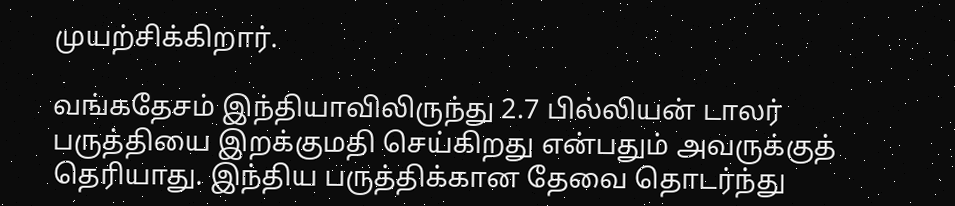முயற்சிக்கிறார்.

வங்கதேசம் இந்தியாவிலிருந்து 2.7 பில்லியன் டாலர் பருத்தியை இறக்குமதி செய்கிறது என்பதும் அவருக்குத் தெரியாது. இந்திய பருத்திக்கான தேவை தொடர்ந்து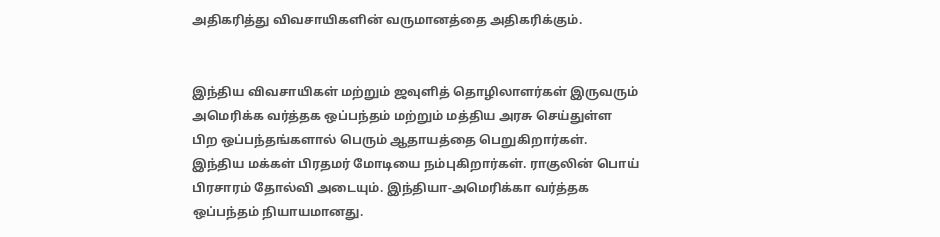அதிகரித்து விவசாயிகளின் வருமானத்தை அதிகரிக்கும்.


இந்திய விவசாயிகள் மற்றும் ஜவுளித் தொழிலாளர்கள் இருவரும் அமெரிக்க வர்த்தக ஒப்பந்தம் மற்றும் மத்திய அரசு செய்துள்ள பிற ஒப்பந்தங்களால் பெரும் ஆதாயத்தை பெறுகிறார்கள். இந்திய மக்கள் பிரதமர் மோடியை நம்புகிறார்கள். ராகுலின் பொய் பிரசாரம் தோல்வி அடையும். இந்தியா-அமெரிக்கா வர்த்தக ஒப்பந்தம் நியாயமானது.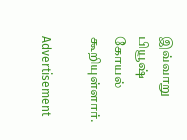இவ்வாறு பியூஷ் கோயல் கூறியுள்ளார்.

Advertisement